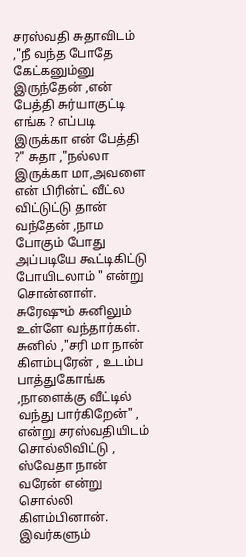சரஸ்வதி சுதாவிடம் ,"நீ வந்த போதே கேட்கனும்னு இருந்தேன் ,என் பேத்தி சுர்யாகுட்டி எங்க ? எப்படி இருக்கா என் பேத்தி ?" சுதா ,"நல்லா இருக்கா மா,அவளை என் பிரின்ட் வீட்ல விட்டுட்டு தான் வந்தேன் ,நாம போகும் போது அப்படியே கூட்டிகிட்டு போயிடலாம் " என்று சொன்னாள்.
சுரேஷும் சுனிலும் உள்ளே வந்தார்கள். சுனில் ,"சரி மா நான் கிளம்புரேன் , உடம்ப பாத்துகோங்க ,நாளைக்கு வீட்டில் வந்து பார்கிறேன்" , என்று சரஸ்வதியிடம் சொல்லிவிட்டு , ஸ்வேதா நான் வரேன் என்று சொல்லி கிளம்பினான். இவர்களும்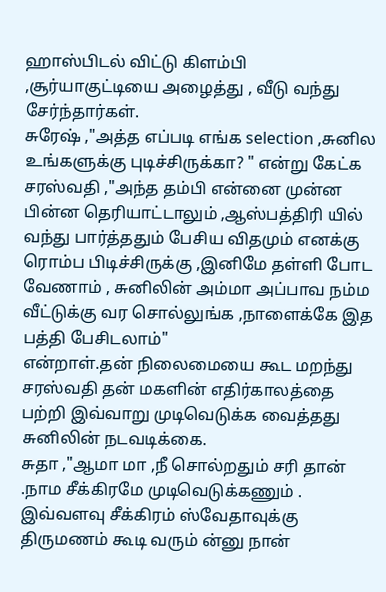ஹாஸ்பிடல் விட்டு கிளம்பி ,சூர்யாகுட்டியை அழைத்து , வீடு வந்து சேர்ந்தார்கள்.
சுரேஷ் ,"அத்த எப்படி எங்க selection ,சுனில உங்களுக்கு புடிச்சிருக்கா? " என்று கேட்க சரஸ்வதி ,"அந்த தம்பி என்னை முன்ன பின்ன தெரியாட்டாலும் ,ஆஸ்பத்திரி யில் வந்து பார்த்ததும் பேசிய விதமும் எனக்கு ரொம்ப பிடிச்சிருக்கு ,இனிமே தள்ளி போட வேணாம் , சுனிலின் அம்மா அப்பாவ நம்ம வீட்டுக்கு வர சொல்லுங்க ,நாளைக்கே இத பத்தி பேசிடலாம்"
என்றாள்.தன் நிலைமையை கூட மறந்து சரஸ்வதி தன் மகளின் எதிர்காலத்தை பற்றி இவ்வாறு முடிவெடுக்க வைத்தது சுனிலின் நடவடிக்கை.
சுதா ,"ஆமா மா ,நீ சொல்றதும் சரி தான் .நாம சீக்கிரமே முடிவெடுக்கணும் . இவ்வளவு சீக்கிரம் ஸ்வேதாவுக்கு திருமணம் கூடி வரும் ன்னு நான்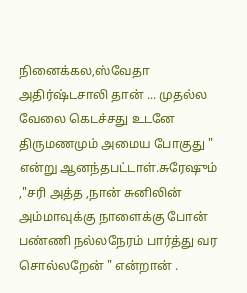நினைக்கல,ஸ்வேதா அதிர்ஷ்டசாலி தான் ... முதல்ல வேலை கெடச்சது உடனே திருமணமும் அமைய போகுது " என்று ஆனந்தபட்டாள்.சுரேஷும் ,"சரி அத்த ,நான் சுனிலின் அம்மாவுக்கு நாளைக்கு போன் பண்ணி நல்லநேரம் பார்த்து வர சொல்லறேன் " என்றான் .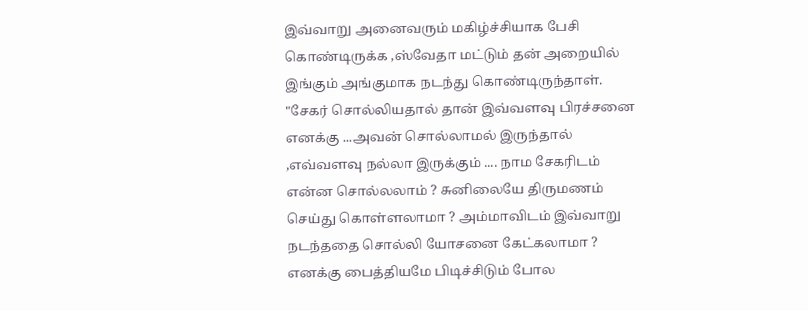இவ்வாறு அனைவரும் மகிழ்ச்சியாக பேசி கொண்டிருக்க ,ஸ்வேதா மட்டும் தன் அறையில் இங்கும் அங்குமாக நடந்து கொண்டிருந்தாள். "சேகர் சொல்லியதால் தான் இவ்வளவு பிரச்சனை எனக்கு ...அவன் சொல்லாமல் இருந்தால் ,எவ்வளவு நல்லா இருக்கும் .... நாம சேகரிடம் என்ன சொல்லலாம் ? சுனிலையே திருமணம் செய்து கொள்ளலாமா ? அம்மாவிடம் இவ்வாறு நடந்ததை சொல்லி யோசனை கேட்கலாமா ? எனக்கு பைத்தியமே பிடிச்சிடும் போல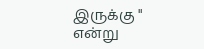இருக்கு " என்று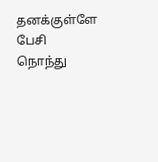தனக்குள்ளே பேசி நொந்து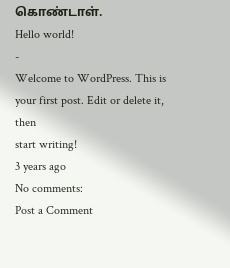கொண்டாள்.
Hello world!
-
Welcome to WordPress. This is your first post. Edit or delete it, then
start writing!
3 years ago
No comments:
Post a Comment